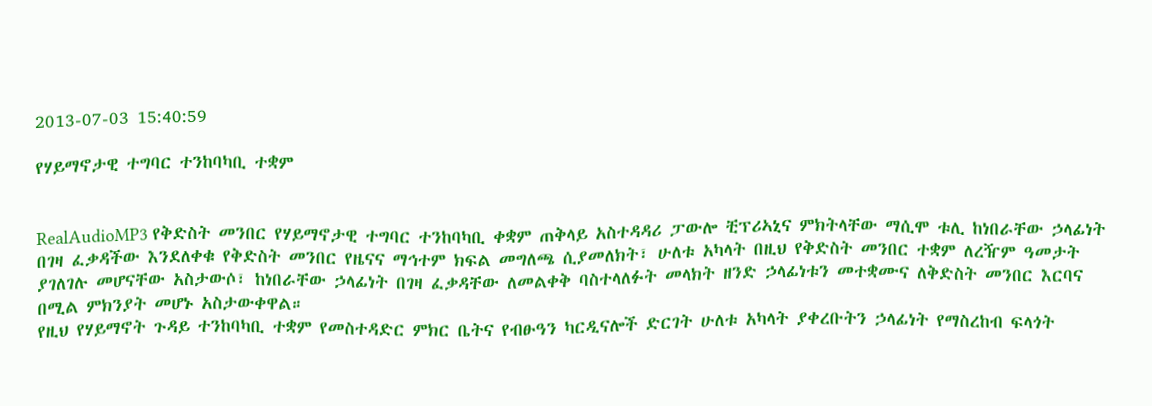2013-07-03 15:40:59

የሃይማኖታዊ ተግባር ተንከባካቢ ተቋም


RealAudioMP3 የቅድስት መንበር የሃይማኖታዊ ተግባር ተንከባካቢ ቀቋም ጠቅላይ አስተዳዳሪ ፓውሎ ቺፕሪኣኒና ምክትላቸው ማሲሞ ቱሊ ከነበራቸው ኃላፊነት በገዛ ፈቃዳችው እንደለቀቁ የቅድስት መንበር የዜናና ማኅተም ክፍል መግለጫ ሲያመለክት፣ ሁለቱ አካላት በዚህ የቅድስት መንበር ተቋም ለረዥም ዓመታት ያገለገሉ መሆናቸው አስታውሶ፣ ከነበራቸው ኃላፊነት በገዛ ፈቃዳቸው ለመልቀቅ ባስተላለፉት መላክት ዘንድ ኃላፊነቱን መተቋሙና ለቅድስት መንበር እርባና በሚል ምክንያት መሆኑ አስታውቀዋል።
የዚህ የሃይማኖት ጉዳይ ተንከባካቢ ተቋም የመስተዳድር ምክር ቤትና የብፁዓን ካርዲናሎች ድርገት ሁለቱ አካላት ያቀረቡትን ኃላፊነት የማስረከብ ፍላጎት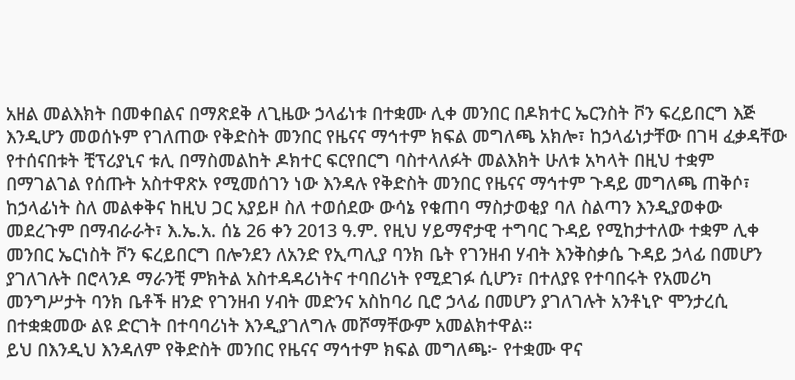አዘል መልእክት በመቀበልና በማጽደቅ ለጊዜው ኃላፊነቱ በተቋሙ ሊቀ መንበር በዶክተር ኤርንስት ቮን ፍረይበርግ እጅ እንዲሆን መወሰኑም የገለጠው የቅድስት መንበር የዜናና ማኅተም ክፍል መግለጫ አክሎ፣ ከኃላፊነታቸው በገዛ ፈቃዳቸው የተሰናበቱት ቺፕሪያኒና ቱሊ በማስመልከት ዶክተር ፍርየበርግ ባስተላለፉት መልእክት ሁለቱ አካላት በዚህ ተቋም በማገልገል የሰጡት አስተዋጽኦ የሚመሰገን ነው እንዳሉ የቅድስት መንበር የዜናና ማኅተም ጉዳይ መግለጫ ጠቅሶ፣ ከኃላፊነት ስለ መልቀቅና ከዚህ ጋር አያይዞ ስለ ተወሰደው ውሳኔ የቁጠባ ማስታወቂያ ባለ ስልጣን እንዲያወቀው መደረጉም በማብራራት፣ እ.ኤ.አ. ሰኔ 26 ቀን 2013 ዓ.ም. የዚህ ሃይማኖታዊ ተግባር ጉዳይ የሚከታተለው ተቋም ሊቀ መንበር ኤርነስት ቮን ፍረይበርግ በሎንደን ለአንድ የኢጣሊያ ባንክ ቤት የገንዘብ ሃብት እንቅስቃሴ ጉዳይ ኃላፊ በመሆን ያገለገሉት በሮላንዶ ማራንቺ ምክትል አስተዳዳሪነትና ተባበሪነት የሚደገፉ ሲሆን፣ በተለያዩ የተባበሩት የአመሪካ መንግሥታት ባንክ ቤቶች ዘንድ የገንዘብ ሃብት መድንና አስከባሪ ቢሮ ኃላፊ በመሆን ያገለገሉት አንቶኒዮ ሞንታረሲ በተቋቋመው ልዩ ድርገት በተባባሪነት እንዲያገለግሉ መሾማቸውም አመልክተዋል።
ይህ በእንዲህ እንዳለም የቅድስት መንበር የዜናና ማኅተም ክፍል መግለጫ፦ የተቋሙ ዋና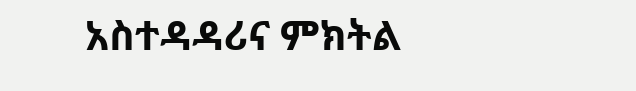አስተዳዳሪና ምክትል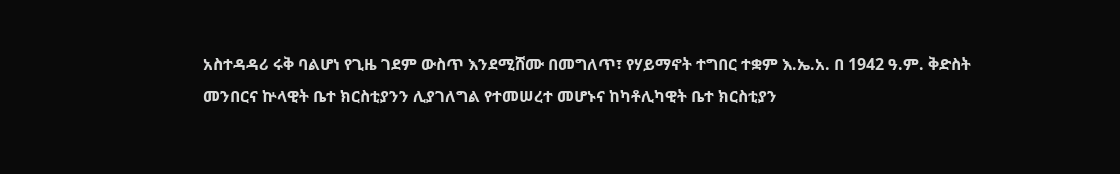አስተዳዳሪ ሩቅ ባልሆነ የጊዜ ገደም ውስጥ እንደሚሸሙ በመግለጥ፣ የሃይማኖት ተግበር ተቋም እ.ኤ.አ. በ 1942 ዓ.ም. ቅድስት መንበርና ኵላዊት ቤተ ክርስቲያንን ሊያገለግል የተመሠረተ መሆኑና ከካቶሊካዊት ቤተ ክርስቲያን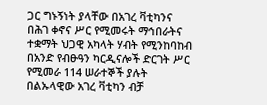ጋር ግኑኝነት ያላቸው በአገረ ቫቲካንና በሕገ ቀኖና ሥር የሚመሩት ማኅበራትና ተቋማት ህጋዊ አካላት ሃብት የሚንከባከብ በአንድ የብፁዓን ካርዲናሎች ድርገት ሥር የሚመራ 114 ሠራተኞች ያሉት በልኡላዊው አገረ ቫቲካን ብቻ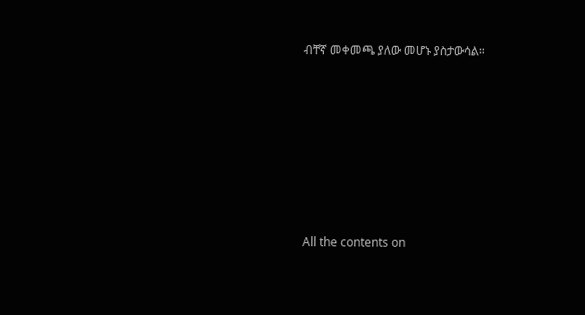ብቸኛ መቀመጫ ያለው መሆኑ ያስታውሳል።







All the contents on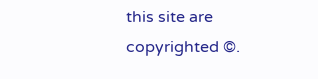this site are copyrighted ©.